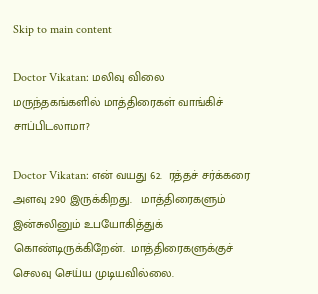Skip to main content

Doctor Vikatan: மலிவு விலை மருந்தகங்களில் மாத்திரைகள் வாங்கிச் சாப்பிடலாமா?

Doctor Vikatan: என் வயது 62.  ரத்தச் சர்க்கரை அளவு 290 இருக்கிறது.   மாத்திரைகளும் இன்சுலினும் உபயோகித்துக் கொண்டிருக்கிறேன்.  மாத்திரைகளுக்குச் செலவு செய்ய முடியவில்லை.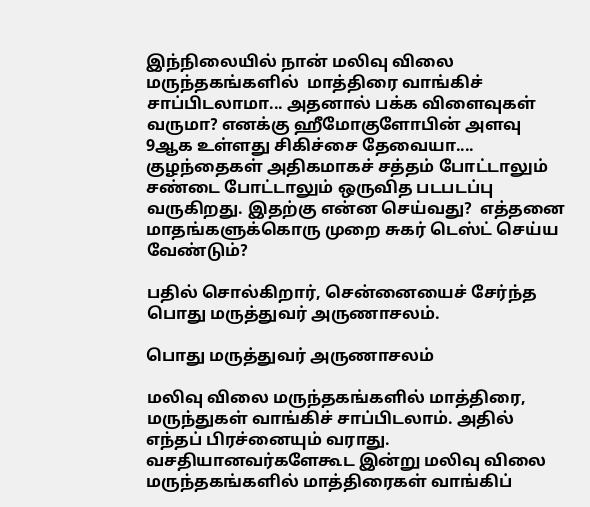இந்நிலையில் நான் மலிவு விலை மருந்தகங்களில்  மாத்திரை வாங்கிச் சாப்பிடலாமா... அதனால் பக்க விளைவுகள் வருமா? எனக்கு ஹீமோகுளோபின் அளவு  9ஆக உள்ளது சிகிச்சை தேவையா.... குழந்தைகள் அதிகமாகச் சத்தம் போட்டாலும் சண்டை போட்டாலும் ஒருவித படபடப்பு வருகிறது. இதற்கு என்ன செய்வது?  எத்தனை மாதங்களுக்கொரு முறை சுகர் டெஸ்ட் செய்ய வேண்டும்?

பதில் சொல்கிறார், சென்னையைச் சேர்ந்த பொது மருத்துவர் அருணாசலம்.

பொது மருத்துவர் அருணாசலம்

மலிவு விலை மருந்தகங்களில் மாத்திரை, மருந்துகள் வாங்கிச் சாப்பிடலாம். அதில் எந்தப் பிரச்னையும் வராது. வசதியானவர்களேகூட இன்று மலிவு விலை மருந்தகங்களில் மாத்திரைகள் வாங்கிப்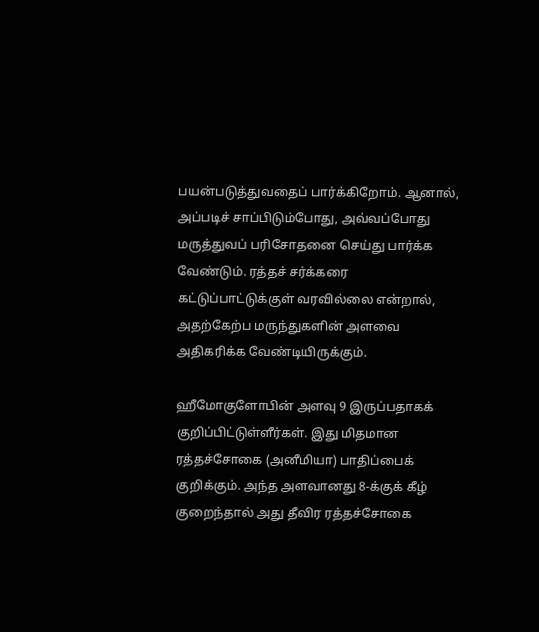பயன்படுத்துவதைப் பார்க்கிறோம். ஆனால், அப்படிச் சாப்பிடும்போது, அவ்வப்போது மருத்துவப் பரிசோதனை செய்து பார்க்க வேண்டும். ரத்தச் சர்க்கரை கட்டுப்பாட்டுக்குள் வரவில்லை என்றால், அதற்கேற்ப மருந்துகளின் அளவை அதிகரிக்க வேண்டியிருக்கும்.

ஹீமோகுளோபின் அளவு 9 இருப்பதாகக் குறிப்பிட்டுள்ளீர்கள். இது மிதமான ரத்தச்சோகை (அனீமியா) பாதிப்பைக் குறிக்கும். அந்த அளவானது 8-க்குக் கீழ் குறைந்தால் அது தீவிர ரத்தச்சோகை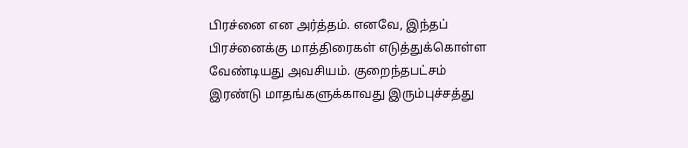பிரச்னை என அர்த்தம். எனவே, இந்தப் பிரச்னைக்கு மாத்திரைகள் எடுத்துக்கொள்ள வேண்டியது அவசியம். குறைந்தபட்சம் இரண்டு மாதங்களுக்காவது இரும்புச்சத்து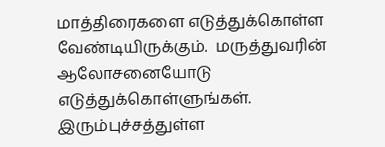மாத்திரைகளை எடுத்துக்கொள்ள வேண்டியிருக்கும்.  மருத்துவரின் ஆலோசனையோடு எடுத்துக்கொள்ளுங்கள்.  இரும்புச்சத்துள்ள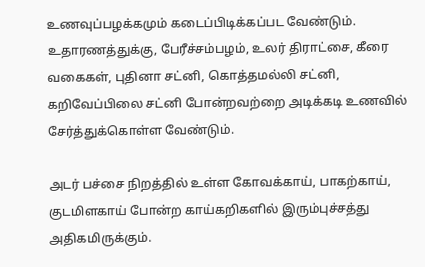உணவுப்பழக்கமும் கடைப்பிடிக்கப்பட வேண்டும். உதாரணத்துக்கு, பேரீச்சம்பழம், உலர் திராட்சை, கீரை வகைகள், புதினா சட்னி, கொத்தமல்லி சட்னி, கறிவேப்பிலை சட்னி போன்றவற்றை அடிக்கடி உணவில் சேர்த்துக்கொள்ள வேண்டும்.

அடர் பச்சை நிறத்தில் உள்ள கோவக்காய், பாகற்காய், குடமிளகாய் போன்ற காய்கறிகளில் இரும்புச்சத்து அதிகமிருக்கும்.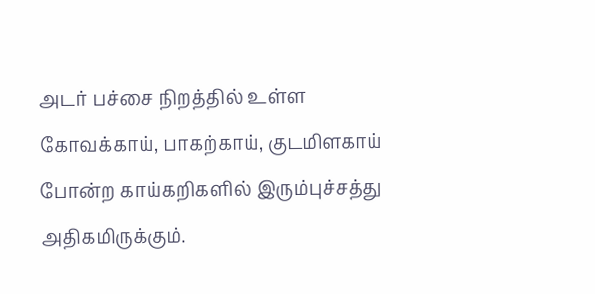அடர் பச்சை நிறத்தில் உள்ள கோவக்காய், பாகற்காய், குடமிளகாய் போன்ற காய்கறிகளில் இரும்புச்சத்து அதிகமிருக்கும்.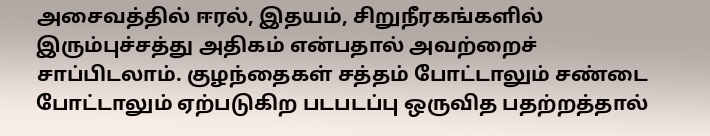அசைவத்தில் ஈரல், இதயம், சிறுநீரகங்களில் இரும்புச்சத்து அதிகம் என்பதால் அவற்றைச் சாப்பிடலாம். குழந்தைகள் சத்தம் போட்டாலும் சண்டை போட்டாலும் ஏற்படுகிற படபடப்பு ஒருவித பதற்றத்தால்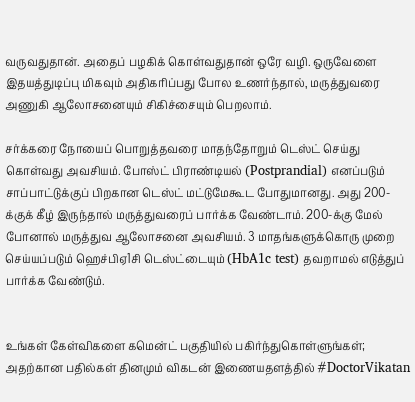வருவதுதான். அதைப் பழகிக் கொள்வதுதான் ஒரே வழி. ஒருவேளை இதயத்துடிப்பு மிகவும் அதிகரிப்பது போல உணர்ந்தால், மருத்துவரை அணுகி ஆலோசனையும் சிகிச்சையும் பெறலாம்.

சர்க்கரை நோயைப் பொறுத்தவரை மாதந்தோறும் டெஸ்ட் செய்து கொள்வது அவசியம். போஸ்ட் பிராண்டியல் (Postprandial) எனப்படும் சாப்பாட்டுக்குப் பிறகான டெஸ்ட் மட்டுமேகூட போதுமானது. அது 200-க்குக் கீழ் இருந்தால் மருத்துவரைப் பார்க்க வேண்டாம். 200-க்கு மேல் போனால் மருத்துவ ஆலோசனை அவசியம். 3 மாதங்களுக்கொரு முறை செய்யப்படும் ஹெச்பிஏ1சி டெஸ்ட்டையும் (HbA1c test) தவறாமல் எடுத்துப் பார்க்க வேண்டும்.


உங்கள் கேள்விகளை கமென்ட் பகுதியில் பகிர்ந்துகொள்ளுங்கள்; அதற்கான பதில்கள் தினமும் விகடன் இணையதளத்தில் #DoctorVikatan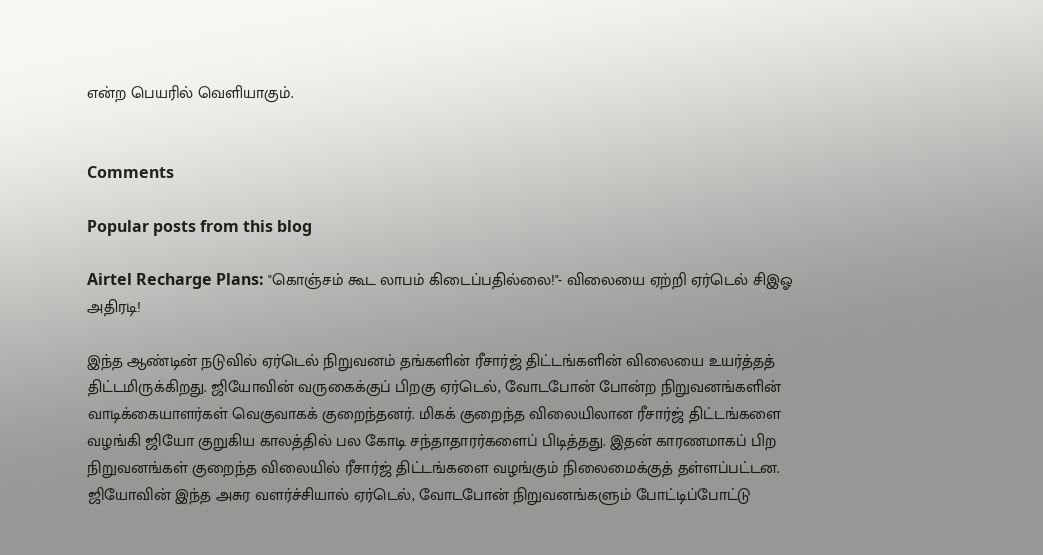என்ற பெயரில் வெளியாகும்.


Comments

Popular posts from this blog

Airtel Recharge Plans: "கொஞ்சம் கூட லாபம் கிடைப்பதில்லை!"- விலையை ஏற்றி ஏர்டெல் சிஇஓ அதிரடி!

இந்த ஆண்டின் நடுவில் ஏர்டெல் நிறுவனம் தங்களின் ரீசார்ஜ் திட்டங்களின் விலையை உயர்த்தத் திட்டமிருக்கிறது. ஜியோவின் வருகைக்குப் பிறகு ஏர்டெல், வோடபோன் போன்ற நிறுவனங்களின் வாடிக்கையாளர்கள் வெகுவாகக் குறைந்தனர். மிகக் குறைந்த விலையிலான ரீசார்ஜ் திட்டங்களை வழங்கி ஜியோ குறுகிய காலத்தில் பல கோடி சந்தாதாரர்களைப் பிடித்தது. இதன் காரணமாகப் பிற நிறுவனங்கள் குறைந்த விலையில் ரீசார்ஜ் திட்டங்களை வழங்கும் நிலைமைக்குத் தள்ளப்பட்டன. ஜியோவின் இந்த அசுர வளர்ச்சியால் ஏர்டெல், வோடபோன் நிறுவனங்களும் போட்டிப்போட்டு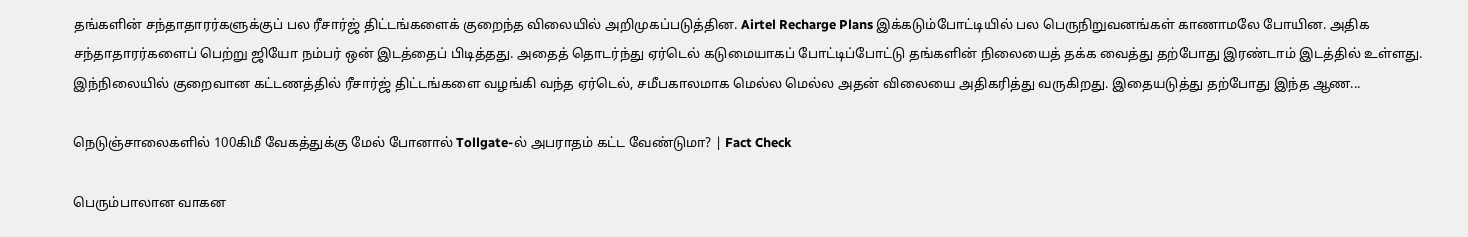தங்களின் சந்தாதாரர்களுக்குப் பல ரீசார்ஜ் திட்டங்களைக் குறைந்த விலையில் அறிமுகப்படுத்தின. Airtel Recharge Plans இக்கடும்போட்டியில் பல பெருநிறுவனங்கள் காணாமலே போயின. அதிக சந்தாதாரர்களைப் பெற்று ஜியோ நம்பர் ஒன் இடத்தைப் பிடித்தது. அதைத் தொடர்ந்து ஏர்டெல் கடுமையாகப் போட்டிப்போட்டு தங்களின் நிலையைத் தக்க வைத்து தற்போது இரண்டாம் இடத்தில் உள்ளது. இந்நிலையில் குறைவான கட்டணத்தில் ரீசார்ஜ் திட்டங்களை வழங்கி வந்த ஏர்டெல், சமீபகாலமாக மெல்ல மெல்ல அதன் விலையை அதிகரித்து வருகிறது. இதையடுத்து தற்போது இந்த ஆண...

நெடுஞ்சாலைகளில் 100கிமீ வேகத்துக்கு மேல் போனால் Tollgate-ல் அபராதம் கட்ட வேண்டுமா? | Fact Check

பெரும்பாலான வாகன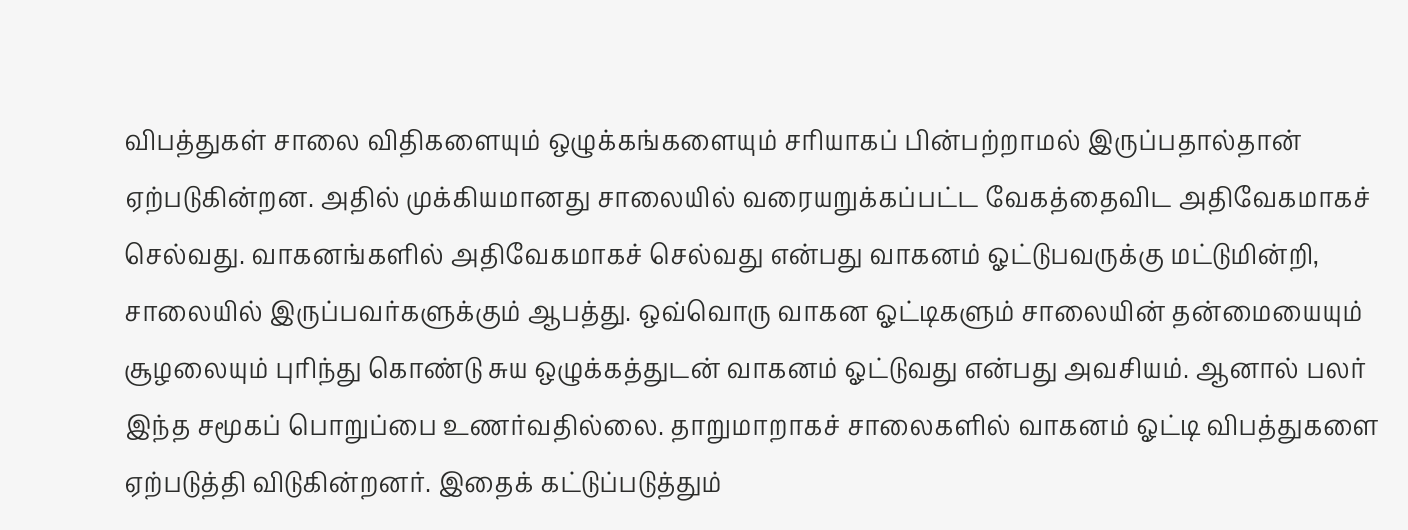விபத்துகள் சாலை விதிகளையும் ஒழுக்கங்களையும் சரியாகப் பின்பற்றாமல் இருப்பதால்தான் ஏற்படுகின்றன. அதில் முக்கியமானது சாலையில் வரையறுக்கப்பட்ட வேகத்தைவிட அதிவேகமாகச் செல்வது. வாகனங்களில் அதிவேகமாகச் செல்வது என்பது வாகனம் ஓட்டுபவருக்கு மட்டுமின்றி, சாலையில் இருப்பவர்களுக்கும் ஆபத்து. ஒவ்வொரு வாகன ஓட்டிகளும் சாலையின் தன்மையையும் சூழலையும் புரிந்து கொண்டு சுய ஒழுக்கத்துடன் வாகனம் ஓட்டுவது என்பது அவசியம். ஆனால் பலர் இந்த சமூகப் பொறுப்பை உணர்வதில்லை. தாறுமாறாகச் சாலைகளில் வாகனம் ஓட்டி விபத்துகளை ஏற்படுத்தி விடுகின்றனர். இதைக் கட்டுப்படுத்தும்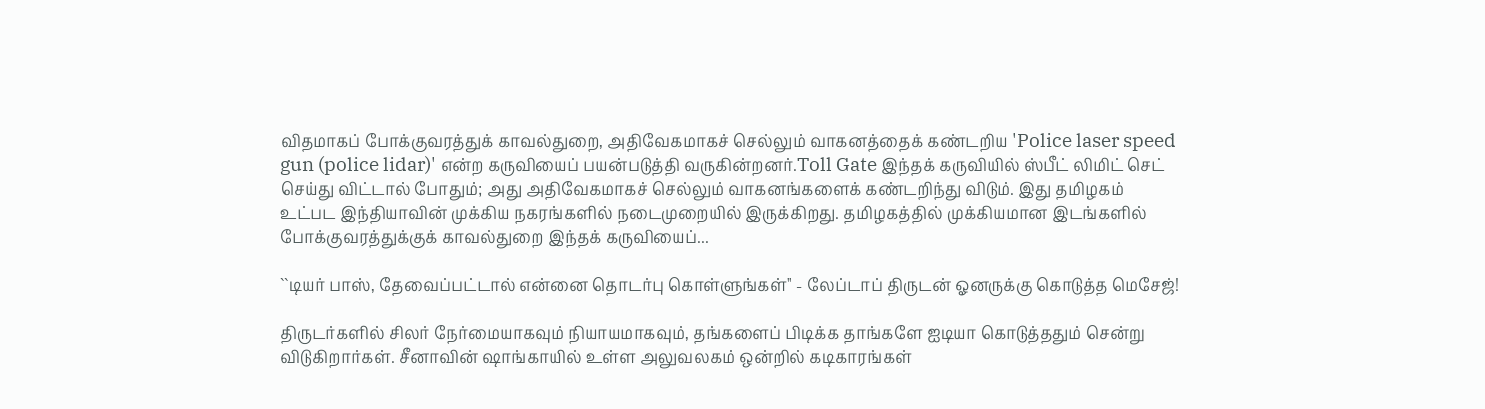விதமாகப் போக்குவரத்துக் காவல்துறை, அதிவேகமாகச் செல்லும் வாகனத்தைக் கண்டறிய 'Police laser speed gun (police lidar)' என்ற கருவியைப் பயன்படுத்தி வருகின்றனர்.Toll Gate இந்தக் கருவியில் ஸ்பீட் லிமிட் செட் செய்து விட்டால் போதும்; அது அதிவேகமாகச் செல்லும் வாகனங்களைக் கண்டறிந்து விடும். இது தமிழகம் உட்பட இந்தியாவின் முக்கிய நகரங்களில் நடைமுறையில் இருக்கிறது. தமிழகத்தில் முக்கியமான இடங்களில் போக்குவரத்துக்குக் காவல்துறை இந்தக் கருவியைப்...

``டியர் பாஸ், தேவைப்பட்டால் என்னை தொடர்பு கொள்ளுங்கள்'' - லேப்டாப் திருடன் ஓனருக்கு கொடுத்த மெசேஜ்!

திருடர்களில் சிலர் நேர்மையாகவும் நியாயமாகவும், தங்களைப் பிடிக்க தாங்களே ஐடியா கொடுத்ததும் சென்று விடுகிறார்கள். சீனாவின் ஷாங்காயில் உள்ள அலுவலகம் ஒன்றில் கடிகாரங்கள்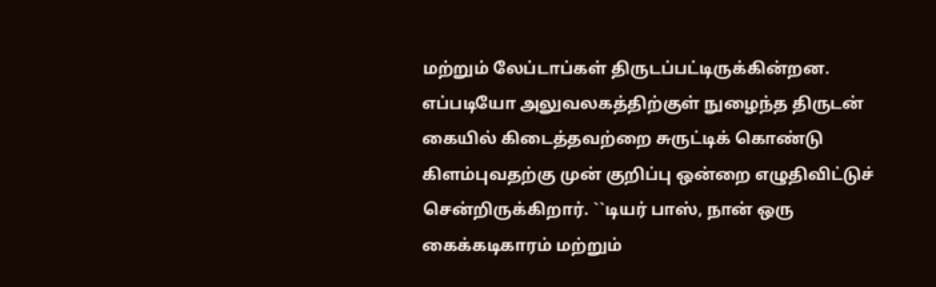மற்றும் லேப்டாப்கள் திருடப்பட்டிருக்கின்றன. எப்படியோ அலுவலகத்திற்குள் நுழைந்த திருடன் கையில் கிடைத்தவற்றை சுருட்டிக் கொண்டு கிளம்புவதற்கு முன் குறிப்பு ஒன்றை எழுதிவிட்டுச் சென்றிருக்கிறார். ``டியர் பாஸ், நான் ஒரு கைக்கடிகாரம் மற்றும்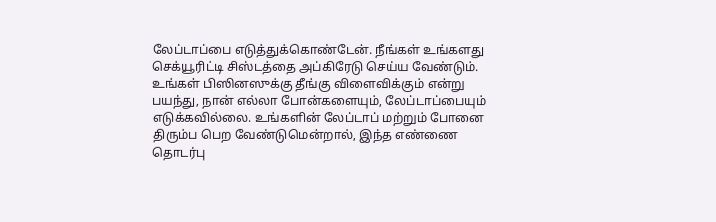லேப்டாப்பை எடுத்துக்கொண்டேன். நீங்கள் உங்களது செக்யூரிட்டி சிஸ்டத்தை அப்கிரேடு செய்ய வேண்டும். உங்கள் பிஸினஸுக்கு தீங்கு விளைவிக்கும் என்று பயந்து, நான் எல்லா போன்களையும், லேப்டாப்பையும் எடுக்கவில்லை. உங்களின் லேப்டாப் மற்றும் போனை திரும்ப பெற வேண்டுமென்றால், இந்த எண்ணை தொடர்பு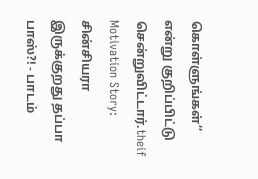கொள்ளுங்கள்’’ என்று குறிப்பிட்டு சென்றுவிட்டார்.theif Motivation Story: சின்சியரா இருக்குறது தப்பா பாஸ்?! - பாடம்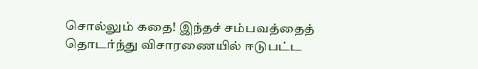சொல்லும் கதை! இந்தச் சம்பவத்தைத் தொடர்ந்து விசாரணையில் ஈடுபட்ட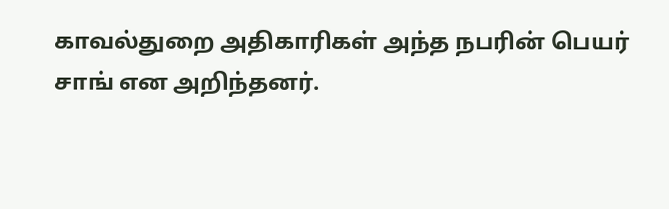காவல்துறை அதிகாரிகள் அந்த நபரின் பெயர் சாங் என அறிந்தனர்.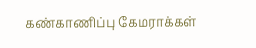கண்காணிப்பு கேமராக்கள்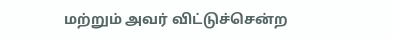மற்றும் அவர் விட்டுச்சென்ற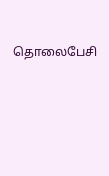தொலைபேசி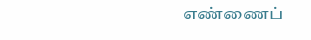எண்ணைப்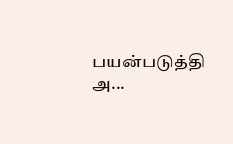பயன்படுத்தி அ...